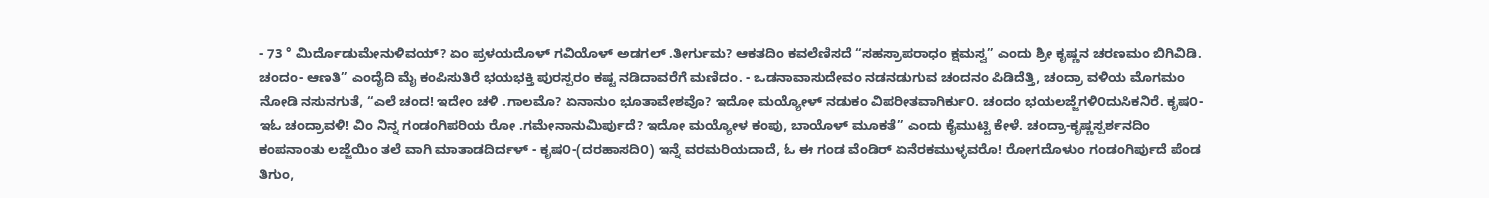- 73 ° ಮಿರ್ದೊಡುಮೇನುಳಿವಯ್? ಏಂ ಪ್ರಳಯದೊಳ್ ಗವಿಯೊಳ್ ಅಡಗಲ್ .ತೀರ್ಗುಮ? ಆಕತದಿಂ ಕವಲೆಣಿಸದೆ “ಸಹಸ್ರಾಪರಾಧಂ ಕ್ಷಮಸ್ವ” ಎಂದು ಶ್ರೀ ಕೃಷ್ಣನ ಚರಣಮಂ ಬಿಗಿವಿಡಿ. ಚಂದಂ- ಆಣತಿ” ಎಂದೈದಿ ಮೈ ಕಂಪಿಸುತಿರೆ ಭಯಭಕ್ತಿ ಪುರಸ್ಪರಂ ಕಷ್ಟ ನಡಿದಾವರೆಗೆ ಮಣಿದಂ. - ಒಡನಾವಾಸುದೇವಂ ನಡನಡುಗುವ ಚಂದನಂ ಪಿಡಿದೆತ್ತಿ, ಚಂದ್ರಾ ವಳಿಯ ಮೊಗಮಂ ನೋಡಿ ನಸುನಗುತೆ, “ಎಲೆ ಚಂದ! ಇದೇಂ ಚಳಿ .ಗಾಲಮೊ? ಏನಾನುಂ ಭೂತಾವೇಶವೊ? ಇದೋ ಮಯ್ಯೋಳ್ ನಡುಕಂ ವಿಪರೀತವಾಗಿರ್ಕು೦. ಚಂದಂ ಭಯಲಜ್ಜೆಗಳಿ೦ದುಸಿಕನಿರೆ. ಕೃಷ೦-ಇಓ ಚಂದ್ರಾವಳಿ! ವಿಂ ನಿನ್ನ ಗಂಡಂಗಿಪರಿಯ ರೋ .ಗಮೇನಾನುಮಿರ್ಪುದೆ? ಇದೋ ಮಯ್ಯೋಳ ಕಂಪು, ಬಾಯೊಳ್ ಮೂಕತೆ” ಎಂದು ಕೈಮುಟ್ಟಿ ಕೇಳೆ. ಚಂದ್ರಾ-ಕೃಷ್ಣಸ್ಪರ್ಶನದಿಂ ಕಂಪನಾಂತು ಲಜ್ಜೆಯಿಂ ತಲೆ ವಾಗಿ ಮಾತಾಡದಿರ್ದಳ್ - ಕೃಷ೦-(ದರಹಾಸದಿ೦) ಇನ್ನೆ ವರಮರಿಯದಾದೆ, ಓ ಈ ಗಂಡ ವೆಂಡಿರ್ ಏನೆರಕಮುಳ್ಳವರೊ! ರೋಗದೊಳುಂ ಗಂಡಂಗಿರ್ಪುದೆ ಪೆಂಡ ತಿಗುಂ,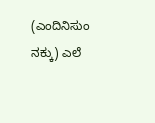(ಎಂದಿನಿಸುಂ ನಕ್ಕು) ಎಲೆ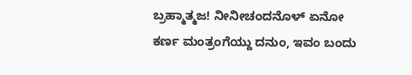ಬ್ರಹ್ಮಾತ್ಮಜ! ನೀನೀಚಂದನೊಳ್ ಏನೋ ಕರ್ಣ ಮಂತ್ರಂಗೆಯ್ದು ದನುಂ, ಇವಂ ಬಂದು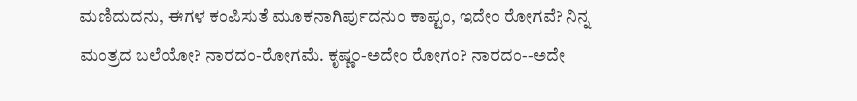ಮಣಿದುದನು, ಈಗಳ ಕಂಪಿಸುತೆ ಮೂಕನಾಗಿರ್ಪುದನುಂ ಕಾಪ್ಟಂ, ಇದೇಂ ರೋಗವೆ? ನಿನ್ನ ಮಂತ್ರದ ಬಲೆಯೋ? ನಾರದಂ-ರೋಗಮೆ. ಕೃಷ್ಣ೦-ಅದೇಂ ರೋಗಂ? ನಾರದಂ--ಅದೇ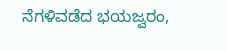ನೆಗಳಿವಡೆದ ಭಯಜ್ವರಂ,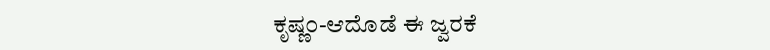ಕೃಷ್ಣ೦-ಆದೊಡೆ ಈ ಜ್ವರಕೆ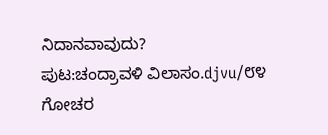ನಿದಾನವಾವುದು?
ಪುಟ:ಚಂದ್ರಾವಳಿ ವಿಲಾಸಂ.djvu/೮೪
ಗೋಚರ